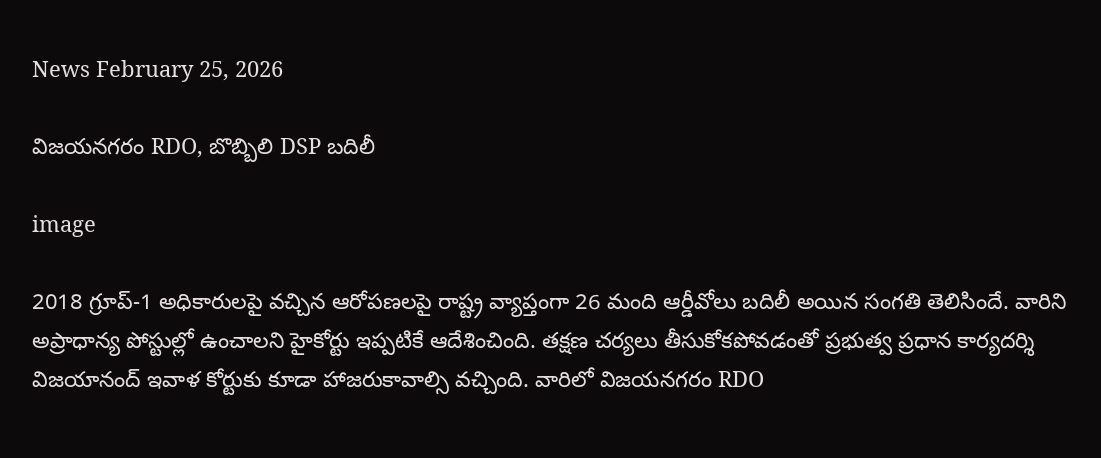News February 25, 2026

విజయనగరం RDO, బొబ్బిలి DSP బదిలీ

image

2018 గ్రూప్-1 అధికారులపై వచ్చిన ఆరోపణలపై రాష్ట్ర వ్యాప్తంగా 26 మంది ఆర్డీవోలు బదిలీ అయిన సంగతి తెలిసిందే. వారిని అప్రాధాన్య పోస్టుల్లో ఉంచాలని హైకోర్టు ఇప్పటికే ఆదేశించింది. తక్షణ చర్యలు తీసుకోకపోవడంతో ప్రభుత్వ ప్రధాన కార్యదర్శి విజయానంద్ ఇవాళ కోర్టుకు కూడా హాజరుకావాల్సి వచ్చింది. వారిలో విజయనగరం RDO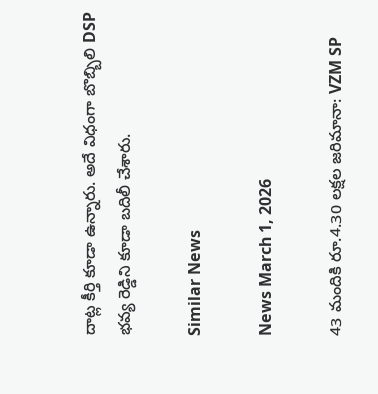దాట్ల కీర్తి కూడా ఉన్నారు. అదే విధంగా బొబ్బిలి DSP భవ్య రెడ్డిని కూడా బదిలీ చేశారు.

Similar News

News March 1, 2026

43 మందికి రూ.4.30 లక్షల జరిమానా: VZM SP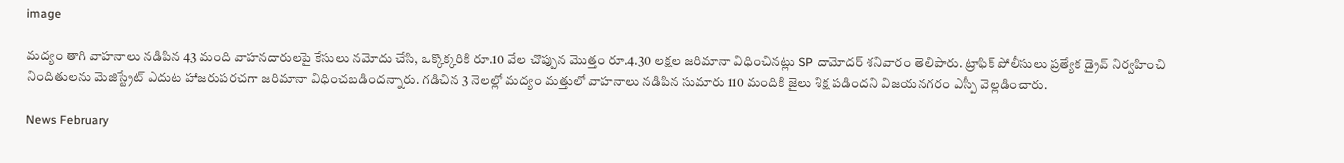image

మద్యం తాగి వాహనాలు నడిపిన 43 మంది వాహనదారులపై కేసులు నమోదు చేసి, ఒక్కొక్కరికి రూ.10 వేల చొప్పున మొత్తం రూ.4.30 లక్షల జరిమానా విధించినట్లు SP దామోదర్ శనివారం తెలిపారు. ట్రాఫిక్ పోలీసులు ప్రత్యేక డ్రైవ్ నిర్వహించి నిందితులను మెజిస్ట్రేట్ ఎదుట హాజరుపరచగా జరిమానా విధించబడిందన్నారు. గడిచిన 3 నెలల్లో మద్యం మత్తులో వాహనాలు నడిపిన సుమారు 110 మందికి జైలు శిక్ష పడిందని విజయనగరం ఎస్పీ వెల్లడించారు.

News February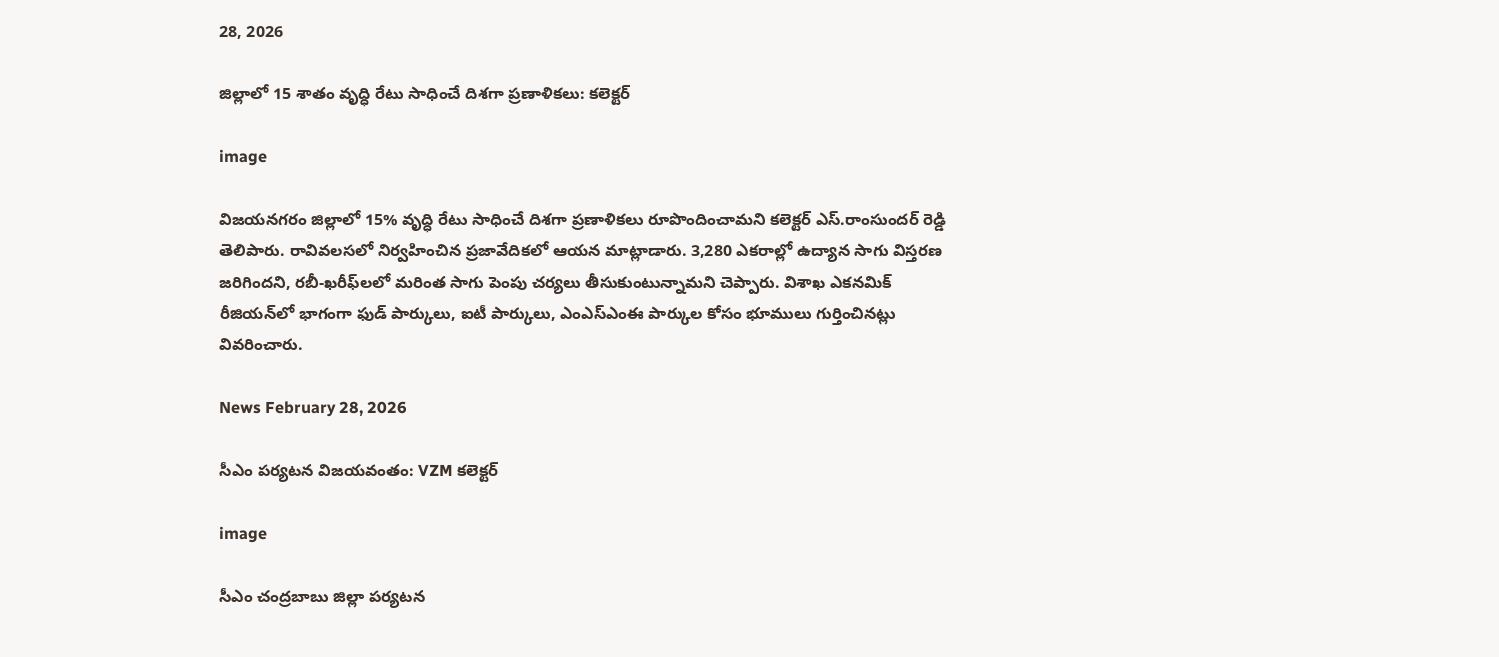28, 2026

జిల్లాలో 15 శాతం వృద్ధి రేటు సాధించే దిశగా ప్రణాళికలు: కలెక్టర్

image

విజయనగరం జిల్లాలో 15% వృద్ధి రేటు సాధించే దిశగా ప్రణాళికలు రూపొందించామని కలెక్టర్ ఎస్.రాంసుందర్ రెడ్డి తెలిపారు. రావివలసలో నిర్వహించిన ప్రజావేదికలో ఆయన మాట్లాడారు. 3,280 ఎకరాల్లో ఉద్యాన సాగు విస్తరణ జరిగిందని, రబీ-ఖరీఫ్‌లలో మరింత సాగు పెంపు చర్యలు తీసుకుంటున్నామని చెప్పారు. విశాఖ ఎకనమిక్ రీజియన్‌లో భాగంగా ఫుడ్ పార్కులు, ఐటీ పార్కులు, ఎంఎస్‌ఎంఈ పార్కుల కోసం భూములు గుర్తించినట్లు వివరించారు.

News February 28, 2026

సీఎం పర్యటన విజయవంతం: VZM కలెక్టర్

image

సీఎం చంద్రబాబు జిల్లా పర్యటన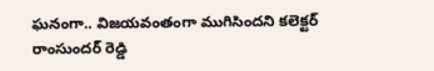ఘనంగా.. విజయవంతంగా ముగిసిందని కలెక్టర్ రాంసుందర్ రెడ్డి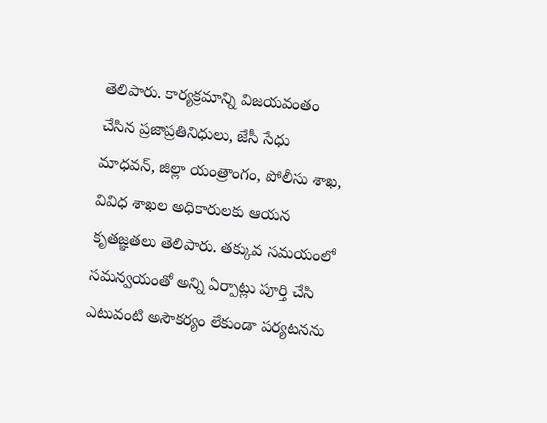తెలిపారు. కార్యక్రమాన్ని విజయవంతం చేసిన ప్రజాప్రతినిధులు, జేసీ సేధు మాధవన్, జిల్లా యంత్రాంగం, పోలీసు శాఖ, వివిధ శాఖల అధికారులకు ఆయన కృతజ్ఞతలు తెలిపారు. తక్కువ సమయంలో సమన్వయంతో అన్ని ఏర్పాట్లు పూర్తి చేసి ఎటువంటి అసౌకర్యం లేకుండా పర్యటనను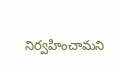నిర్వహించామని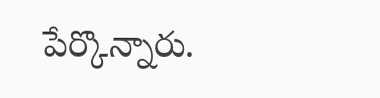పేర్కొన్నారు.